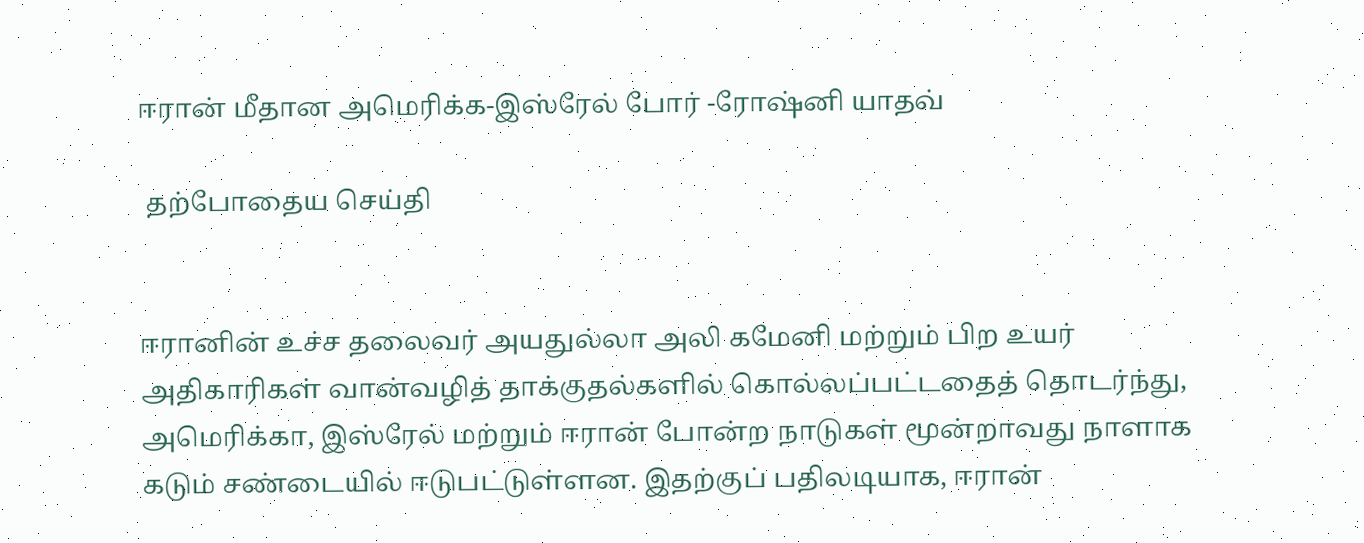ஈரான் மீதான அமெரிக்க-இஸ்ரேல் போர் -ரோஷ்னி யாதவ்

 தற்போதைய செய்தி


ஈரானின் உச்ச தலைவர் அயதுல்லா அலி கமேனி மற்றும் பிற உயர் அதிகாரிகள் வான்வழித் தாக்குதல்களில் கொல்லப்பட்டதைத் தொடர்ந்து, அமெரிக்கா, இஸ்ரேல் மற்றும் ஈரான் போன்ற நாடுகள் மூன்றாவது நாளாக கடும் சண்டையில் ஈடுபட்டுள்ளன. இதற்குப் பதிலடியாக, ஈரான்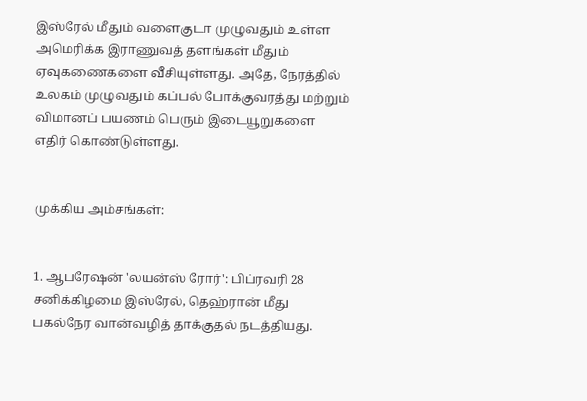இஸ்ரேல் மீதும் வளைகுடா முழுவதும் உள்ள அமெரிக்க இராணுவத் தளங்கள் மீதும் ஏவுகணைகளை வீசியுள்ளது. அதே, நேரத்தில் உலகம் முழுவதும் கப்பல் போக்குவரத்து மற்றும் விமானப் பயணம் பெரும் இடையூறுகளை எதிர் கொண்டுள்ளது.


முக்கிய அம்சங்கள்:


1. ஆபரேஷன் 'லயன்ஸ் ரோர்': பிப்ரவரி 28 சனிக்கிழமை இஸ்ரேல், தெஹ்ரான் மீது பகல்நேர வான்வழித் தாக்குதல் நடத்தியது.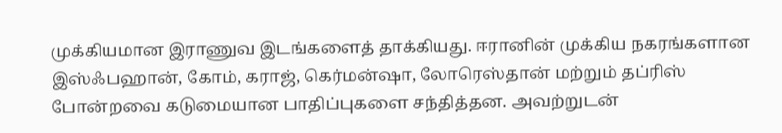முக்கியமான இராணுவ இடங்களைத் தாக்கியது. ஈரானின் முக்கிய நகரங்களான இஸ்ஃபஹான், கோம், கராஜ், கெர்மன்ஷா, லோரெஸ்தான் மற்றும் தப்ரிஸ் போன்றவை கடுமையான பாதிப்புகளை சந்தித்தன. அவற்றுடன்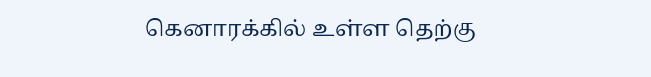கெனாரக்கில் உள்ள தெற்கு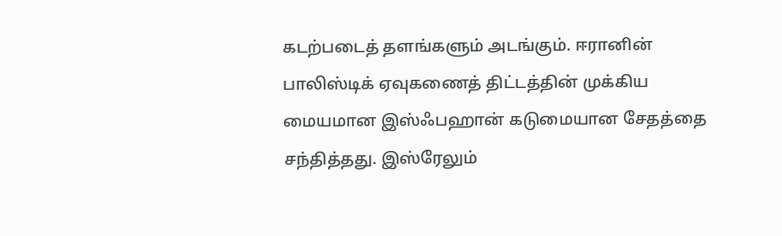கடற்படைத் தளங்களும் அடங்கும். ஈரானின் பாலிஸ்டிக் ஏவுகணைத் திட்டத்தின் முக்கிய மையமான இஸ்ஃபஹான் கடுமையான சேதத்தை சந்தித்தது. இஸ்ரேலும்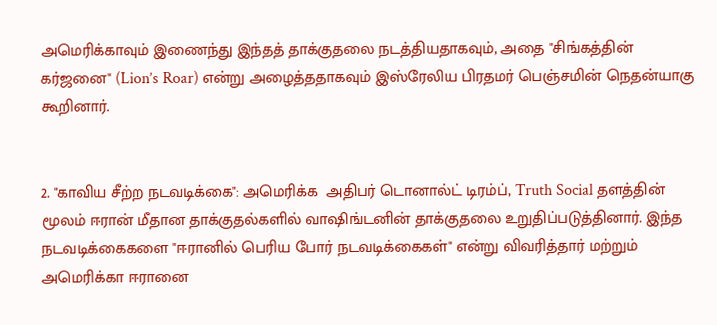அமெரிக்காவும் இணைந்து இந்தத் தாக்குதலை நடத்தியதாகவும், அதை "சிங்கத்தின் கர்ஜனை" (Lion’s Roar) என்று அழைத்ததாகவும் இஸ்ரேலிய பிரதமர் பெஞ்சமின் நெதன்யாகு கூறினார்.


2. "காவிய சீற்ற நடவடிக்கை": அமெரிக்க  அதிபர் டொனால்ட் டிரம்ப், Truth Social தளத்தின் மூலம் ஈரான் மீதான தாக்குதல்களில் வாஷிங்டனின் தாக்குதலை உறுதிப்படுத்தினார். இந்த நடவடிக்கைகளை "ஈரானில் பெரிய போர் நடவடிக்கைகள்" என்று விவரித்தார் மற்றும் அமெரிக்கா ஈரானை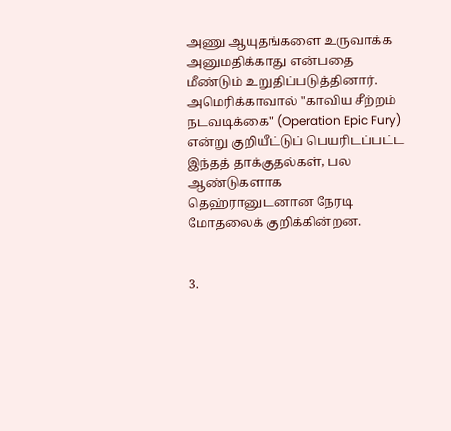அணு ஆயுதங்களை உருவாக்க அனுமதிக்காது என்பதை மீண்டும் உறுதிப்படுத்தினார். அமெரிக்காவால் "காவிய சீற்றம் நடவடிக்கை" (Operation Epic Fury) என்று குறியீட்டுப் பெயரிடப்பட்ட இந்தத் தாக்குதல்கள், பல ஆண்டுகளாக தெஹ்ரானுடனான நேரடி மோதலைக் குறிக்கின்றன.


3.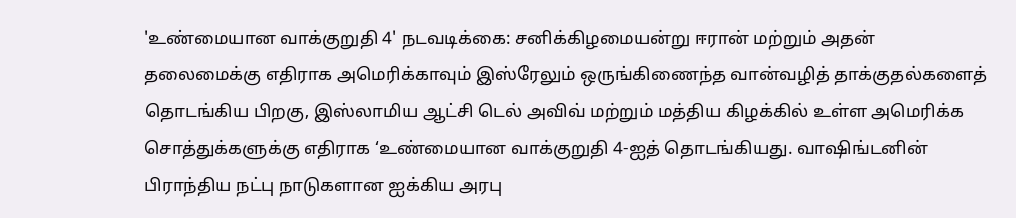'உண்மையான வாக்குறுதி 4' நடவடிக்கை: சனிக்கிழமையன்று ஈரான் மற்றும் அதன் தலைமைக்கு எதிராக அமெரிக்காவும் இஸ்ரேலும் ஒருங்கிணைந்த வான்வழித் தாக்குதல்களைத் தொடங்கிய பிறகு, இஸ்லாமிய ஆட்சி டெல் அவிவ் மற்றும் மத்திய கிழக்கில் உள்ள அமெரிக்க சொத்துக்களுக்கு எதிராக ‘உண்மையான வாக்குறுதி 4-ஐத் தொடங்கியது. வாஷிங்டனின் பிராந்திய நட்பு நாடுகளான ஐக்கிய அரபு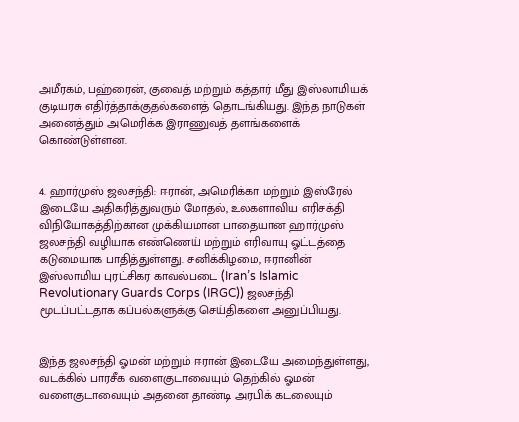அமீரகம், பஹ்ரைன், குவைத் மற்றும் கத்தார் மீது இஸ்லாமியக் குடியரசு எதிர்த்தாக்குதல்களைத் தொடங்கியது. இந்த நாடுகள் அனைத்தும் அமெரிக்க இராணுவத் தளங்களைக் கொண்டுள்ளன.


4. ஹார்முஸ் ஜலசந்தி: ஈரான், அமெரிக்கா மற்றும் இஸ்ரேல் இடையே அதிகரித்துவரும் மோதல், உலகளாவிய எரிசக்தி விநியோகத்திற்கான முக்கியமான பாதையான ஹார்முஸ் ஜலசந்தி வழியாக எண்ணெய் மற்றும் எரிவாயு ஓட்டத்தை கடுமையாக பாதித்துள்ளது. சனிக்கிழமை, ஈரானின் இஸ்லாமிய புரட்சிகர காவல்படை (Iran’s Islamic Revolutionary Guards Corps (IRGC)) ஜலசந்தி மூடப்பட்டதாக கப்பல்களுக்கு செய்திகளை அனுப்பியது.


இந்த ஜலசந்தி ஓமன் மற்றும் ஈரான் இடையே அமைந்துள்ளது, வடக்கில் பாரசீக வளைகுடாவையும் தெற்கில் ஓமன் வளைகுடாவையும் அதனை தாண்டி அரபிக் கடலையும்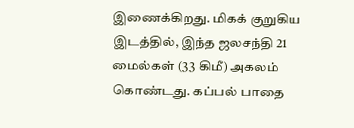இணைக்கிறது. மிகக் குறுகிய இடத்தில், இந்த ஜலசந்தி 21 மைல்கள் (33 கிமீ) அகலம் கொண்டது. கப்பல் பாதை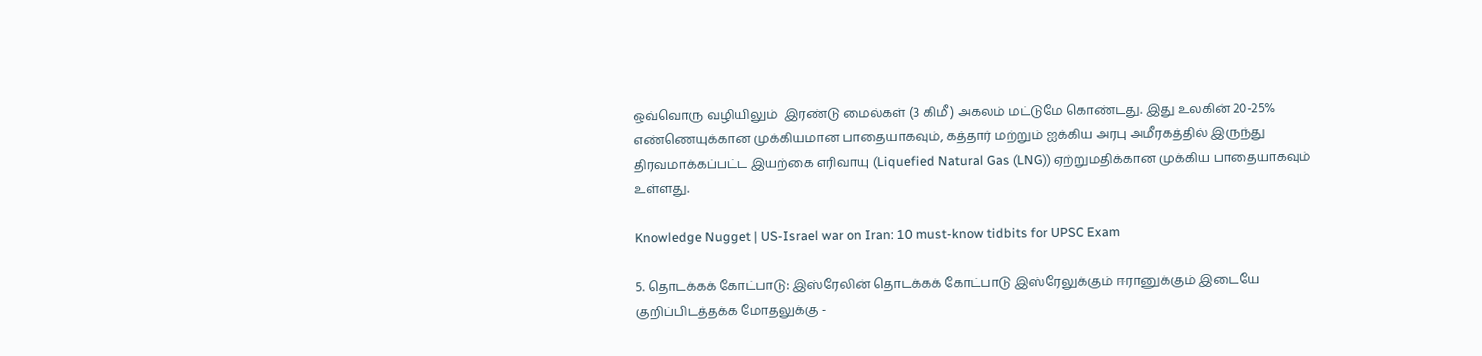ஒவ்வொரு வழியிலும்  இரண்டு மைல்கள் (3 கிமீ) அகலம் மட்டுமே கொண்டது. இது உலகின் 20-25% எண்ணெயுக்கான முக்கியமான பாதையாகவும், கத்தார் மற்றும் ஐக்கிய அரபு அமீரகத்தில் இருந்து திரவமாக்கப்பட்ட இயற்கை எரிவாயு (Liquefied Natural Gas (LNG)) ஏற்றுமதிக்கான முக்கிய பாதையாகவும் உள்ளது.

Knowledge Nugget | US-Israel war on Iran: 10 must-know tidbits for UPSC Exam

5. தொடக்கக் கோட்பாடு: இஸ்ரேலின் தொடக்கக் கோட்பாடு இஸ்ரேலுக்கும் ஈரானுக்கும் இடையே குறிப்பிடத்தக்க மோதலுக்கு -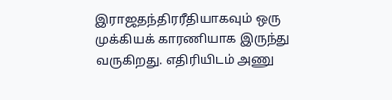இராஜதந்திரரீதியாகவும் ஒரு  முக்கியக் காரணியாக இருந்து வருகிறது. எதிரியிடம் அணு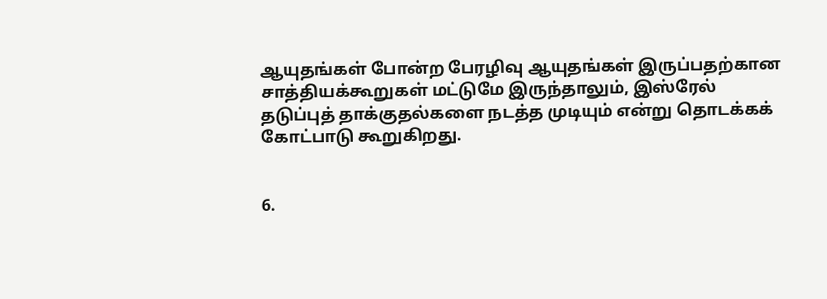ஆயுதங்கள் போன்ற பேரழிவு ஆயுதங்கள் இருப்பதற்கான சாத்தியக்கூறுகள் மட்டுமே இருந்தாலும், இஸ்ரேல் தடுப்புத் தாக்குதல்களை நடத்த முடியும் என்று தொடக்கக் கோட்பாடு கூறுகிறது.


6.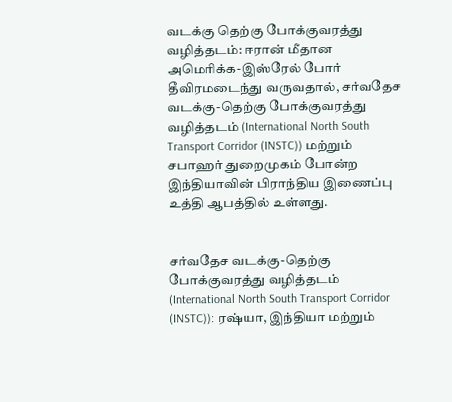வடக்கு தெற்கு போக்குவரத்து வழித்தடம்: ஈரான் மீதான அமெரிக்க-இஸ்ரேல் போர் தீவிரமடைந்து வருவதால், சர்வதேச வடக்கு-தெற்கு போக்குவரத்து வழித்தடம் (International North South Transport Corridor (INSTC)) மற்றும் சபாஹர் துறைமுகம் போன்ற இந்தியாவின் பிராந்திய இணைப்பு உத்தி ஆபத்தில் உள்ளது.


சர்வதேச வடக்கு-தெற்கு போக்குவரத்து வழித்தடம் (International North South Transport Corridor (INSTC)): ரஷ்யா, இந்தியா மற்றும்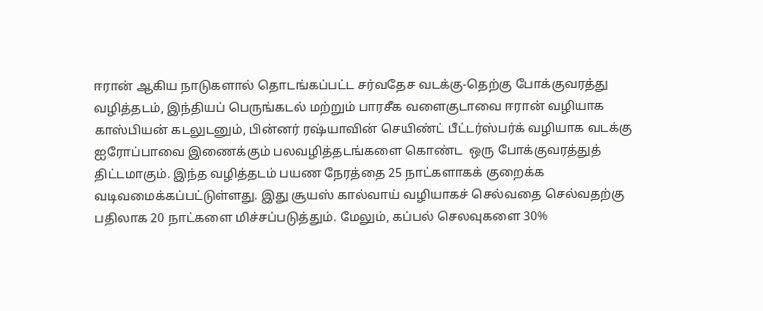ஈரான் ஆகிய நாடுகளால் தொடங்கப்பட்ட சர்வதேச வடக்கு-தெற்கு போக்குவரத்து வழித்தடம், இந்தியப் பெருங்கடல் மற்றும் பாரசீக வளைகுடாவை ஈரான் வழியாக காஸ்பியன் கடலுடனும், பின்னர் ரஷ்யாவின் செயிண்ட் பீட்டர்ஸ்பர்க் வழியாக வடக்கு ஐரோப்பாவை இணைக்கும் பலவழித்தடங்களை கொண்ட  ஒரு போக்குவரத்துத் திட்டமாகும். இந்த வழித்தடம் பயண நேரத்தை 25 நாட்களாகக் குறைக்க வடிவமைக்கப்பட்டுள்ளது. இது சூயஸ் கால்வாய் வழியாகச் செல்வதை செல்வதற்கு பதிலாக 20 நாட்களை மிச்சப்படுத்தும். மேலும், கப்பல் செலவுகளை 30%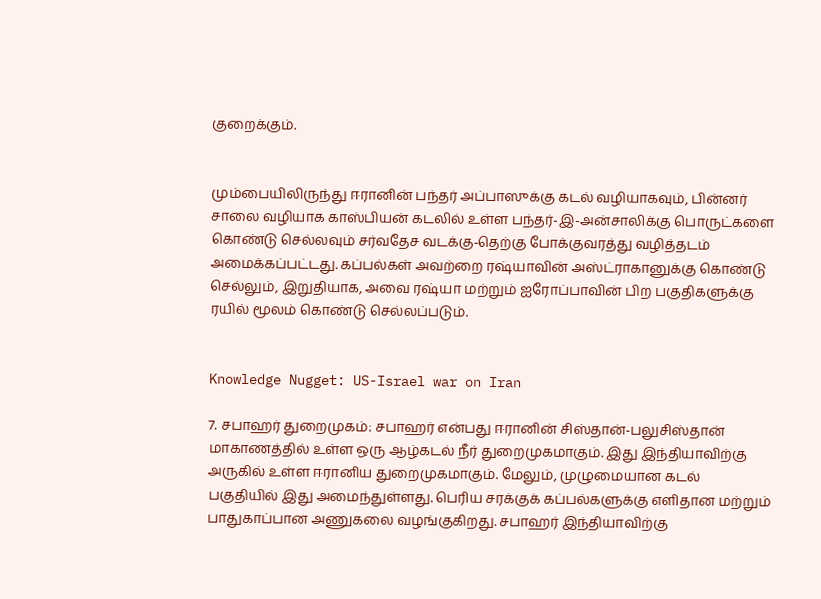குறைக்கும்.


மும்பையிலிருந்து ஈரானின் பந்தர் அப்பாஸுக்கு கடல் வழியாகவும், பின்னர் சாலை வழியாக காஸ்பியன் கடலில் உள்ள பந்தர்-இ-அன்சாலிக்கு பொருட்களை கொண்டு செல்லவும் சர்வதேச வடக்கு-தெற்கு போக்குவரத்து வழித்தடம்  அமைக்கப்பட்டது. கப்பல்கள் அவற்றை ரஷ்யாவின் அஸ்ட்ராகானுக்கு கொண்டு செல்லும், இறுதியாக, அவை ரஷ்யா மற்றும் ஐரோப்பாவின் பிற பகுதிகளுக்கு ரயில் மூலம் கொண்டு செல்லப்படும்.


Knowledge Nugget: US-Israel war on Iran

7. சபாஹர் துறைமுகம்: சபாஹர் என்பது ஈரானின் சிஸ்தான்-பலுசிஸ்தான் மாகாணத்தில் உள்ள ஒரு ஆழ்கடல் நீர் துறைமுகமாகும். இது இந்தியாவிற்கு அருகில் உள்ள ஈரானிய துறைமுகமாகும். மேலும், முழுமையான கடல் பகுதியில் இது அமைந்துள்ளது. பெரிய சரக்குக் கப்பல்களுக்கு எளிதான மற்றும் பாதுகாப்பான அணுகலை வழங்குகிறது. சபாஹர் இந்தியாவிற்கு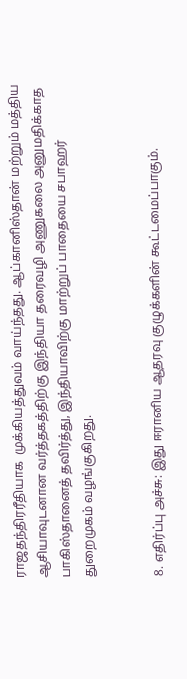ராஜதந்திரரீதியாக  முக்கியத்துவம் வாய்ந்தது. ஆப்கானிஸ்தான் மற்றும் மத்திய ஆசியாவுடனான வர்த்தகத்திற்கு இந்தியா தரைவழி அணுகலை அனுமதிக்காத பாகிஸ்தானைத் தவிர்த்து, இந்தியாவிற்கு மாற்றுப் பாதையை சபாஹர் துறைமுகம் வழங்குகிறது.


8. எதிர்ப்பு அச்சு: இது ஈரானிய ஆதரவு குழுக்களின் கூட்டமைப்பாகும்.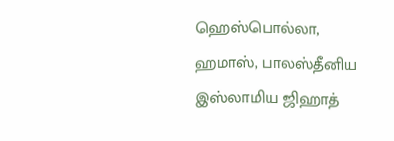ஹெஸ்பொல்லா, ஹமாஸ், பாலஸ்தீனிய இஸ்லாமிய ஜிஹாத்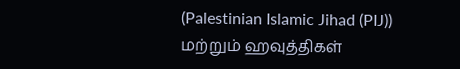(Palestinian Islamic Jihad (PIJ)) மற்றும் ஹவுத்திகள்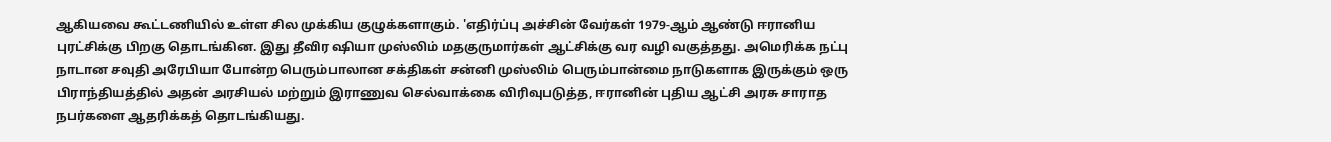ஆகியவை கூட்டணியில் உள்ள சில முக்கிய குழுக்களாகும். 'எதிர்ப்பு அச்சின் வேர்கள் 1979-ஆம் ஆண்டு ஈரானிய புரட்சிக்கு பிறகு தொடங்கின. இது தீவிர ஷியா முஸ்லிம் மதகுருமார்கள் ஆட்சிக்கு வர வழி வகுத்தது. அமெரிக்க நட்பு நாடான சவுதி அரேபியா போன்ற பெரும்பாலான சக்திகள் சன்னி முஸ்லிம் பெரும்பான்மை நாடுகளாக இருக்கும் ஒரு பிராந்தியத்தில் அதன் அரசியல் மற்றும் இராணுவ செல்வாக்கை விரிவுபடுத்த, ஈரானின் புதிய ஆட்சி அரசு சாராத நபர்களை ஆதரிக்கத் தொடங்கியது.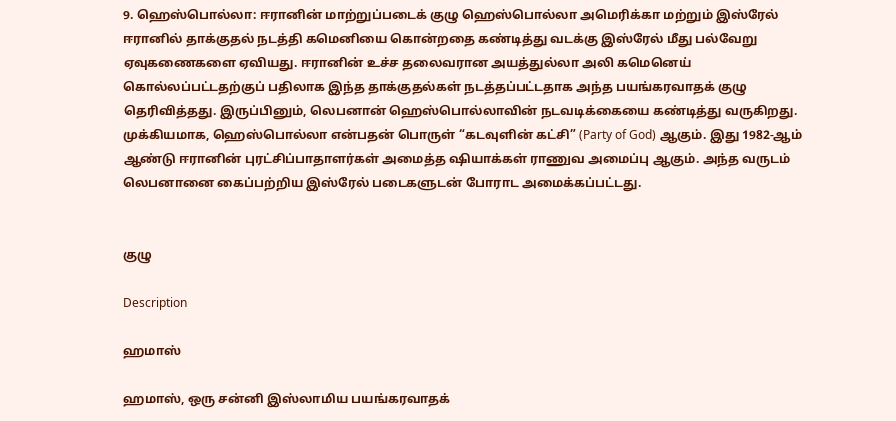9. ஹெஸ்பொல்லா: ஈரானின் மாற்றுப்படைக் குழு ஹெஸ்பொல்லா அமெரிக்கா மற்றும் இஸ்ரேல் ஈரானில் தாக்குதல் நடத்தி கமெனியை கொன்றதை கண்டித்து வடக்கு இஸ்ரேல் மீது பல்வேறு ஏவுகணைகளை ஏவியது. ஈரானின் உச்ச தலைவரான அயத்துல்லா அலி கமெனெய் கொல்லப்பட்டதற்குப் பதிலாக இந்த தாக்குதல்கள் நடத்தப்பட்டதாக அந்த பயங்கரவாதக் குழு தெரிவித்தது. இருப்பினும், லெபனான் ஹெஸ்பொல்லாவின் நடவடிக்கையை கண்டித்து வருகிறது. முக்கியமாக, ஹெஸ்பொல்லா என்பதன் பொருள் “கடவுளின் கட்சி” (Party of God) ஆகும். இது 1982-ஆம் ஆண்டு ஈரானின் புரட்சிப்பாதாளர்கள் அமைத்த ஷியாக்கள் ராணுவ அமைப்பு ஆகும். அந்த வருடம் லெபனானை கைப்பற்றிய இஸ்ரேல் படைகளுடன் போராட அமைக்கப்பட்டது.


குழு

Description

ஹமாஸ்

ஹமாஸ், ஒரு சன்னி இஸ்லாமிய பயங்கரவாதக்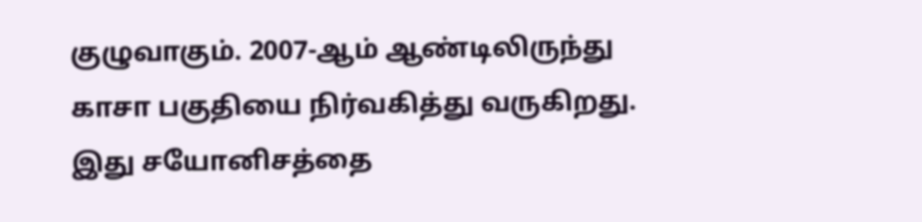குழுவாகும். 2007-ஆம் ஆண்டிலிருந்து காசா பகுதியை நிர்வகித்து வருகிறது. இது சயோனிசத்தை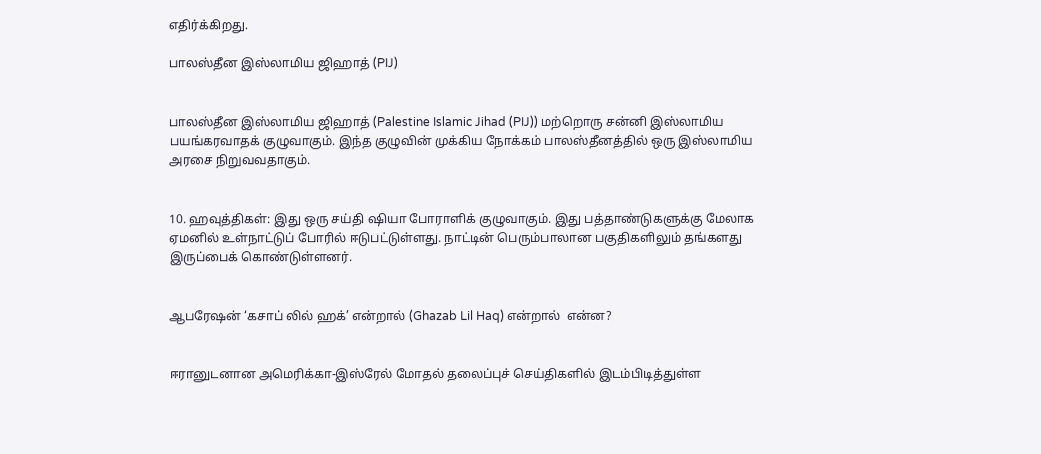எதிர்க்கிறது.

பாலஸ்தீன இஸ்லாமிய ஜிஹாத் (PIJ)


பாலஸ்தீன இஸ்லாமிய ஜிஹாத் (Palestine Islamic Jihad (PIJ)) மற்றொரு சன்னி இஸ்லாமிய பயங்கரவாதக் குழுவாகும். இந்த குழுவின் முக்கிய நோக்கம் பாலஸ்தீனத்தில் ஒரு இஸ்லாமிய அரசை நிறுவவதாகும்.


10. ஹவுத்திகள்: இது ஒரு சய்தி ஷியா போராளிக் குழுவாகும். இது பத்தாண்டுகளுக்கு மேலாக ஏமனில் உள்நாட்டுப் போரில் ஈடுபட்டுள்ளது. நாட்டின் பெரும்பாலான பகுதிகளிலும் தங்களது இருப்பைக் கொண்டுள்ளனர்.


ஆபரேஷன் ‘கசாப் லில் ஹக்’ என்றால் (Ghazab Lil Haq) என்றால்  என்ன?


ஈரானுடனான அமெரிக்கா-இஸ்ரேல் மோதல் தலைப்புச் செய்திகளில் இடம்பிடித்துள்ள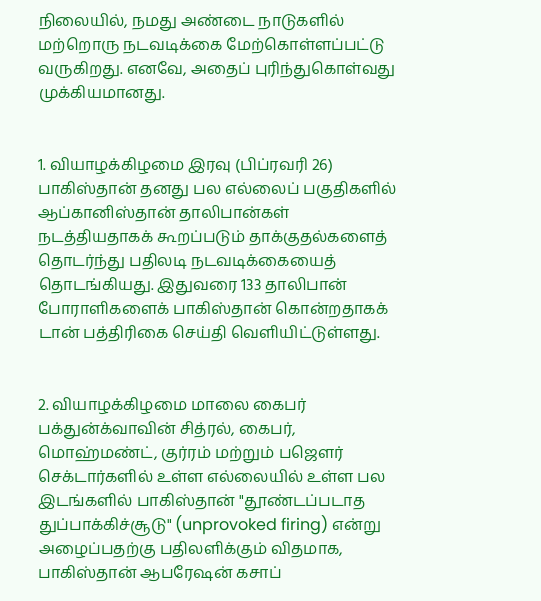நிலையில், நமது அண்டை நாடுகளில் மற்றொரு நடவடிக்கை மேற்கொள்ளப்பட்டு வருகிறது. எனவே, அதைப் புரிந்துகொள்வது முக்கியமானது.


1. வியாழக்கிழமை இரவு (பிப்ரவரி 26) பாகிஸ்தான் தனது பல எல்லைப் பகுதிகளில் ஆப்கானிஸ்தான் தாலிபான்கள் நடத்தியதாகக் கூறப்படும் தாக்குதல்களைத் தொடர்ந்து பதிலடி நடவடிக்கையைத் தொடங்கியது. இதுவரை 133 தாலிபான் போராளிகளைக் பாகிஸ்தான் கொன்றதாகக் டான் பத்திரிகை செய்தி வெளியிட்டுள்ளது.


2. வியாழக்கிழமை மாலை கைபர் பக்துன்க்வாவின் சித்ரல், கைபர், மொஹ்மண்ட், குர்ரம் மற்றும் பஜௌர் செக்டார்களில் உள்ள எல்லையில் உள்ள பல இடங்களில் பாகிஸ்தான் "தூண்டப்படாத துப்பாக்கிச்சூடு" (unprovoked firing) என்று அழைப்பதற்கு பதிலளிக்கும் விதமாக, பாகிஸ்தான் ஆபரேஷன் கசாப்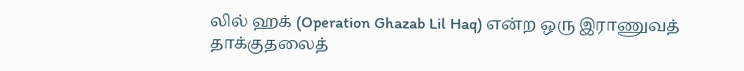லில் ஹக் (Operation Ghazab Lil Haq) என்ற ஒரு இராணுவத் தாக்குதலைத்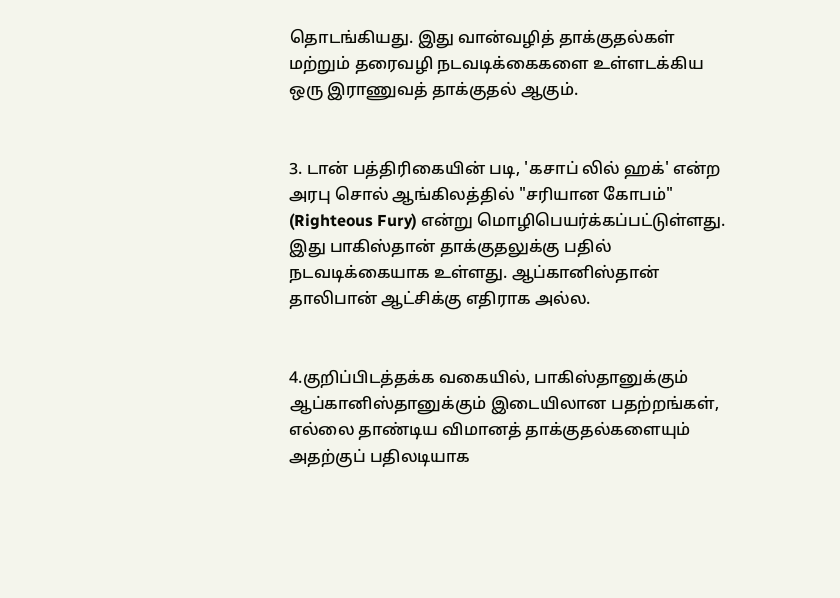தொடங்கியது. இது வான்வழித் தாக்குதல்கள் மற்றும் தரைவழி நடவடிக்கைகளை உள்ளடக்கிய ஒரு இராணுவத் தாக்குதல் ஆகும்.


3. டான் பத்திரிகையின் படி, 'கசாப் லில் ஹக்' என்ற அரபு சொல் ஆங்கிலத்தில் "சரியான கோபம்" (Righteous Fury) என்று மொழிபெயர்க்கப்பட்டுள்ளது. இது பாகிஸ்தான் தாக்குதலுக்கு பதில் நடவடிக்கையாக உள்ளது. ஆப்கானிஸ்தான் தாலிபான் ஆட்சிக்கு எதிராக அல்ல.


4.குறிப்பிடத்தக்க வகையில், பாகிஸ்தானுக்கும் ஆப்கானிஸ்தானுக்கும் இடையிலான பதற்றங்கள், எல்லை தாண்டிய விமானத் தாக்குதல்களையும் அதற்குப் பதிலடியாக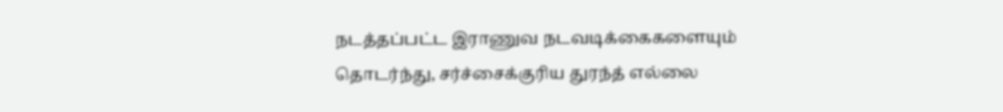நடத்தப்பட்ட இராணுவ நடவடிக்கைகளையும் தொடர்ந்து, சர்ச்சைக்குரிய துரந்த் எல்லை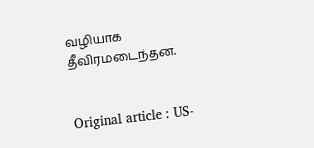வழியாக தீவிரமடைந்தன.


Original article : US-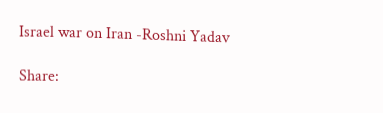Israel war on Iran -Roshni Yadav

Share: